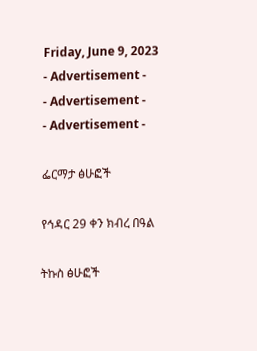Friday, June 9, 2023
- Advertisement -
- Advertisement -
- Advertisement -

ፌርማታ ፅሁፎች

የኅዳር 29 ቀን ክብረ በዓል

ትኩስ ፅሁፎች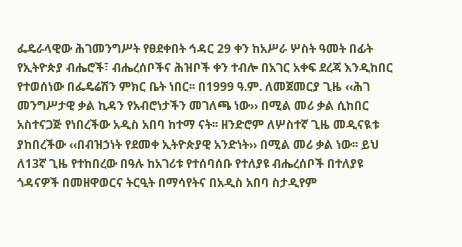ፌዴራላዊው ሕገመንግሥት የፀደቀበት ኅዳር 29 ቀን ከአሥራ ሦስት ዓመት በፊት የኢትዮጵያ ብሔሮች፣ ብሔረሰቦችና ሕዝቦች ቀን ተብሎ በአገር አቀፍ ደረጃ እንዲከበር የተወሰነው በፌዴሬሽን ምክር ቤት ነበር፡፡ በ1999 ዓ.ም. ለመጀመርያ ጊዜ ‹‹ሕገ መንግሥታዊ ቃል ኪዳን የአብሮነታችን መገለጫ ነው›› በሚል መሪ ቃል ሲከበር አስተናጋጅ የነበረችው አዲስ አበባ ከተማ ናት፡፡ ዘንድሮም ለሦስተኛ ጊዜ መዲናዪቱ ያከበረችው ‹‹በብዝኃነት የደመቀ ኢትዮጵያዊ አንድነት›› በሚል መሪ ቃል ነው፡፡ ይህ ለ13ኛ ጊዜ የተከበረው በዓሉ ከአገሪቱ የተሰባሰቡ የተለያዩ ብሔረሰቦች በተለያዩ ጎዳናዎች በመዘዋወርና ትርዒት በማሳየትና በአዲስ አበባ ስታዲየም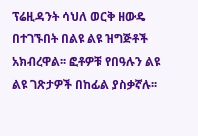ፕሬዚዳንት ሳህለ ወርቅ ዘውዴ በተገኙበት በልዩ ልዩ ዝግጅቶች አክብረዋል፡፡ ፎቶዎቹ የበዓሉን ልዩ ልዩ ገጽታዎች በከፊል ያስቃኛሉ፡፡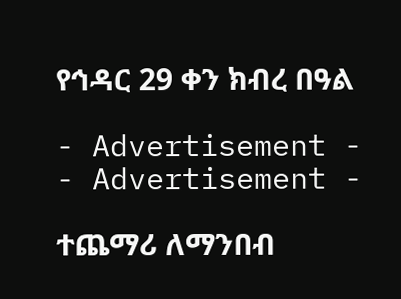የኅዳር 29 ቀን ክብረ በዓል

- Advertisement -
- Advertisement -

ተጨማሪ ለማንበብ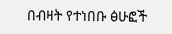በብዛት የተነበቡ ፅሁፎች